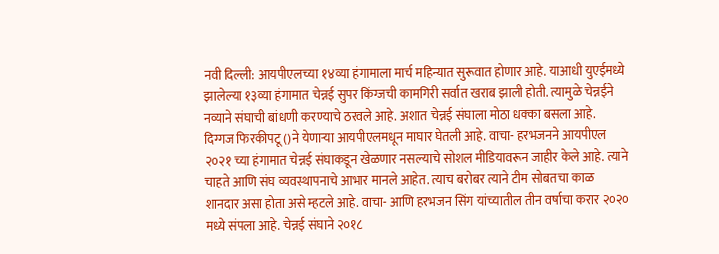नवी दिल्ली: आयपीएलच्या १४व्या हंगामाला मार्च महिन्यात सुरूवात होणार आहे. याआधी युएईमध्ये झालेल्या १३व्या हंगामात चेन्नई सुपर किंग्जची कामगिरी सर्वात खराब झाली होती. त्यामुळे चेन्नईने नव्याने संघाची बांधणी करण्याचे ठरवले आहे. अशात चेन्नई संघाला मोठा धक्का बसला आहे. दिग्गज फिरकीपटू ()ने येणाऱ्या आयपीएलमधून माघार घेतली आहे. वाचा- हरभजनने आयपीएल २०२१ च्या हंगामात चेन्नई संघाकडून खेळणार नसल्याचे सोशल मीडियावरून जाहीर केले आहे. त्याने चाहते आणि संघ व्यवस्थापनाचे आभार मानले आहेत. त्याच बरोबर त्याने टीम सोबतचा काळ शानदार असा होता असे म्हटले आहे. वाचा- आणि हरभजन सिंग यांच्यातील तीन वर्षाचा करार २०२० मध्ये संपला आहे. चेन्नई संघाने २०१८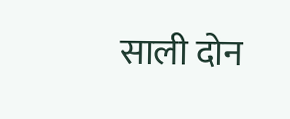साली दोन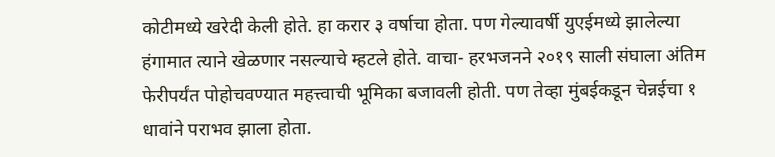कोटीमध्ये खरेदी केली होते. हा करार ३ वर्षाचा होता. पण गेल्यावर्षी युएईमध्ये झालेल्या हंगामात त्याने खेळणार नसल्याचे म्हटले होते. वाचा- हरभजनने २०१९ साली संघाला अंतिम फेरीपर्यंत पोहोचवण्यात महत्त्वाची भूमिका बजावली होती. पण तेव्हा मुंबईकडून चेन्नईचा १ धावांने पराभव झाला होता.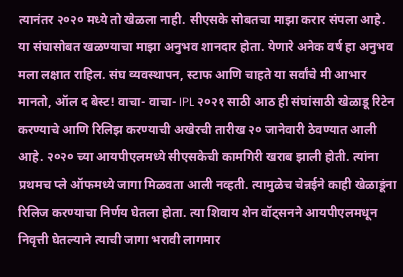त्यानंतर २०२० मध्ये तो खेळला नाही. सीएसके सोबतचा माझा करार संपला आहे. या संघासोबत खळण्याचा माझा अनुभव शानदार होता. येणारे अनेक वर्ष हा अनुभव मला लक्षात राहिल. संघ व्यवस्थापन, स्टाफ आणि चाहते या सर्वांचे मी आभार मानतो, ऑल द बेस्ट! वाचा- वाचा- IPL २०२१ साठी आठ ही संघांसाठी खेळाडू रिटेन करण्याचे आणि रिलिझ करण्याची अखेरची तारीख २० जानेवारी ठेवण्यात आली आहे. २०२० च्या आयपीएलमध्ये सीएसकेची कामगिरी खराब झाली होती. त्यांना प्रथमच प्ले ऑफमध्ये जागा मिळवता आली नव्हती. त्यामुळेच चेन्नईने काही खेळाडूंना रिलिज करण्याचा निर्णय घेतला होता. त्या शिवाय शेन वॉट्सनने आयपीएलमधून निवृत्ती घेतल्याने त्याची जागा भरावी लागमार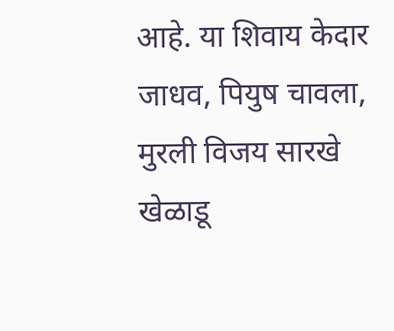आहे. या शिवाय केदार जाधव, पियुष चावला, मुरली विजय सारखे खेळाडू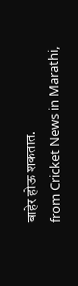बाहेर होऊ शकतात.
from Cricket News in Marathi,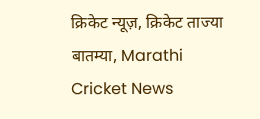क्रिकेट न्यूज़, क्रिकेट ताज्या बातम्या, Marathi Cricket News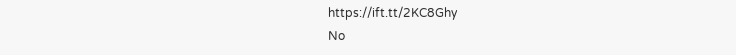https://ift.tt/2KC8Ghy
No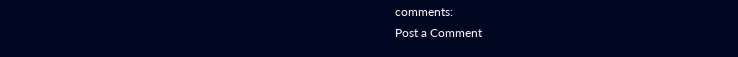comments:
Post a Comment